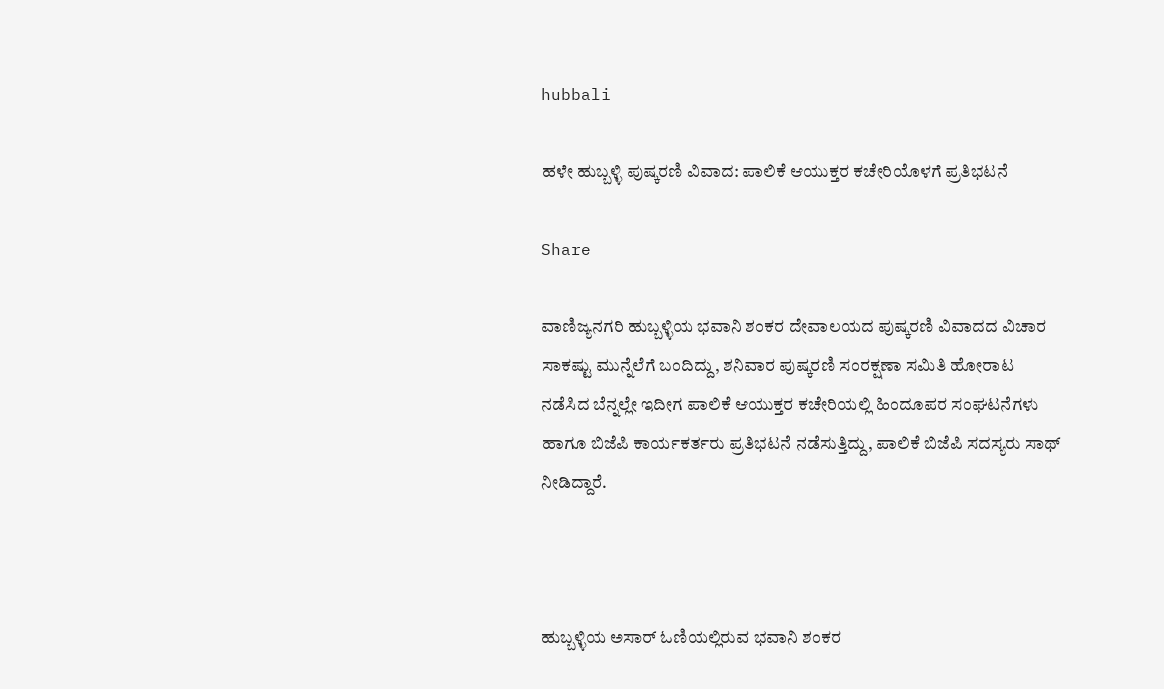hubbali

ಹಳೇ ಹುಬ್ಬಳ್ಳಿ ಪುಷ್ಕರಣಿ ವಿವಾದ: ಪಾಲಿಕೆ ಆಯುಕ್ತರ ಕಚೇರಿಯೊಳಗೆ ಪ್ರತಿಭಟನೆ

Share

ವಾಣಿಜ್ಯನಗರಿ ಹುಬ್ಬಳ್ಳಿಯ ಭವಾನಿ ಶಂಕರ ದೇವಾಲಯದ ಪುಷ್ಕರಣಿ ವಿವಾದದ ವಿಚಾರ ಸಾಕಷ್ಟು ಮುನ್ನೆಲೆಗೆ ಬಂದಿದ್ದು, ಶನಿವಾರ ಪುಷ್ಕರಣಿ ಸಂರಕ್ಷಣಾ ಸಮಿತಿ ಹೋರಾಟ ನಡೆಸಿದ ಬೆನ್ನಲ್ಲೇ ಇದೀಗ ಪಾಲಿಕೆ ಆಯುಕ್ತರ ಕಚೇರಿಯಲ್ಲಿ ಹಿಂದೂಪರ ಸಂಘಟನೆಗಳು ಹಾಗೂ ಬಿಜೆಪಿ ಕಾರ್ಯಕರ್ತರು ಪ್ರತಿಭಟನೆ ನಡೆಸುತ್ತಿದ್ದು, ಪಾಲಿಕೆ ಬಿಜೆಪಿ ಸದಸ್ಯರು ಸಾಥ್ ನೀಡಿದ್ದಾರೆ.



ಹುಬ್ಬಳ್ಳಿಯ ಅಸಾ‌ರ್ ಓಣಿಯಲ್ಲಿರುವ ಭವಾನಿ ಶಂಕರ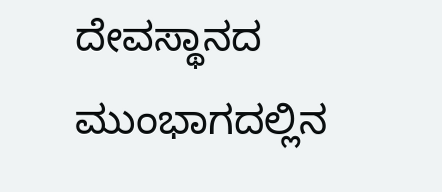ದೇವಸ್ಥಾನದ ಮುಂಭಾಗದಲ್ಲಿನ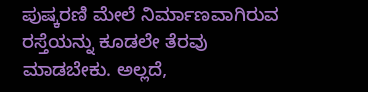ಪುಷ್ಕರಣಿ ಮೇಲೆ ನಿರ್ಮಾಣವಾಗಿರುವ ರಸ್ತೆಯನ್ನು ಕೂಡಲೇ ತೆರವು ಮಾಡಬೇಕು. ಅಲ್ಲದೆ,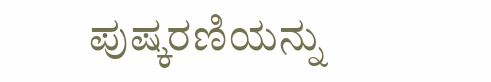ಪುಷ್ಕರಣಿಯನ್ನು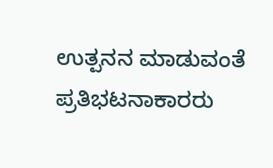ಉತ್ಪನನ ಮಾಡುವಂತೆ ಪ್ರತಿಭಟನಾಕಾರರು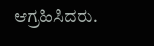ಆಗ್ರಹಿಸಿದರು.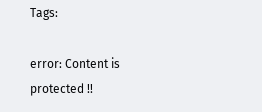Tags:

error: Content is protected !!